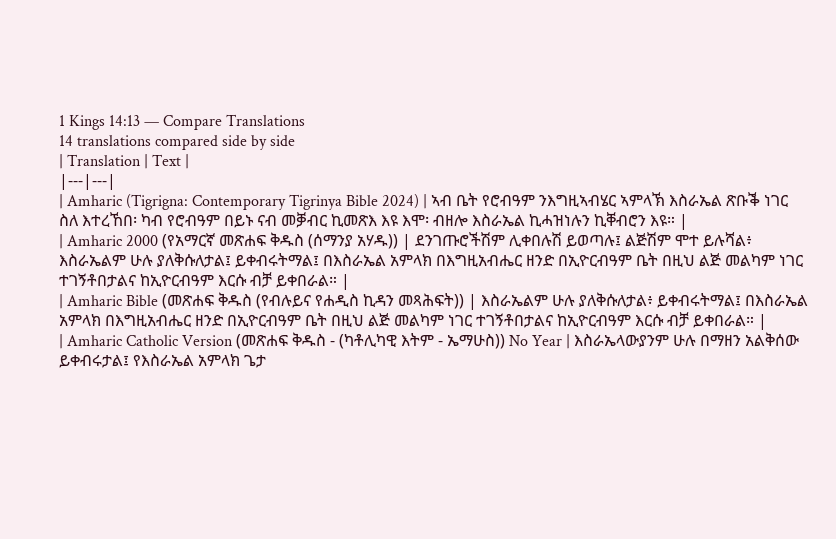1 Kings 14:13 — Compare Translations
14 translations compared side by side
| Translation | Text |
|---|---|
| Amharic (Tigrigna: Contemporary Tigrinya Bible 2024) | ኣብ ቤት የሮብዓም ንእግዚኣብሄር ኣምላኽ እስራኤል ጽቡቕ ነገር ስለ እተረኸበ፡ ካብ የሮብዓም በይኑ ናብ መቓብር ኪመጽእ እዩ እሞ፡ ብዘሎ እስራኤል ኪሓዝነሉን ኪቐብሮን እዩ። |
| Amharic 2000 (የአማርኛ መጽሐፍ ቅዱስ (ሰማንያ አሃዱ)) | ደንገጡሮችሽም ሊቀበሉሽ ይወጣሉ፤ ልጅሽም ሞተ ይሉሻል፥ እስራኤልም ሁሉ ያለቅሱለታል፤ ይቀብሩትማል፤ በእስራኤል አምላክ በእግዚአብሔር ዘንድ በኢዮርብዓም ቤት በዚህ ልጅ መልካም ነገር ተገኝቶበታልና ከኢዮርብዓም እርሱ ብቻ ይቀበራል። |
| Amharic Bible (መጽሐፍ ቅዱስ (የብሉይና የሐዲስ ኪዳን መጻሕፍት)) | እስራኤልም ሁሉ ያለቅሱለታል፥ ይቀብሩትማል፤ በእስራኤል አምላክ በእግዚአብሔር ዘንድ በኢዮርብዓም ቤት በዚህ ልጅ መልካም ነገር ተገኝቶበታልና ከኢዮርብዓም እርሱ ብቻ ይቀበራል። |
| Amharic Catholic Version (መጽሐፍ ቅዱስ - (ካቶሊካዊ እትም - ኤማሁስ)) No Year | እስራኤላውያንም ሁሉ በማዘን አልቅሰው ይቀብሩታል፤ የእስራኤል አምላክ ጌታ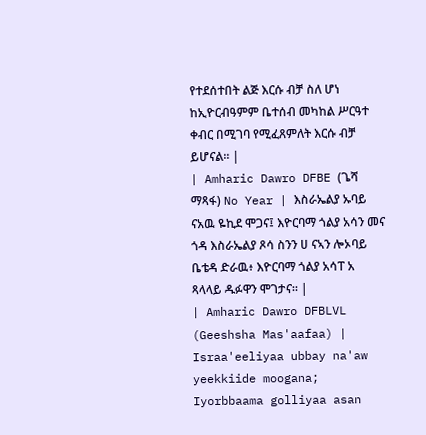የተደሰተበት ልጅ እርሱ ብቻ ስለ ሆነ ከኢዮርብዓምም ቤተሰብ መካከል ሥርዓተ ቀብር በሚገባ የሚፈጸምለት እርሱ ብቻ ይሆናል። |
| Amharic Dawro DFBE (ጌሻ ማጻፋ) No Year | እስራኤልያ ኡባይ ናአዉ ዬኪደ ሞጋና፤ እዮርባማ ጎልያ አሳን መና ጎዳ እስራኤልያ ጾሳ ስንን ሀ ናኣን ሎኦባይ ቤቴዳ ድራዉ፥ እዮርባማ ጎልያ አሳፐ አ ጻላላይ ዱፉዋን ሞገታና። |
| Amharic Dawro DFBLVL (Geeshsha Mas'aafaa) | Israa'eeliyaa ubbay na'aw yeekkiide moogana; Iyorbbaama golliyaa asan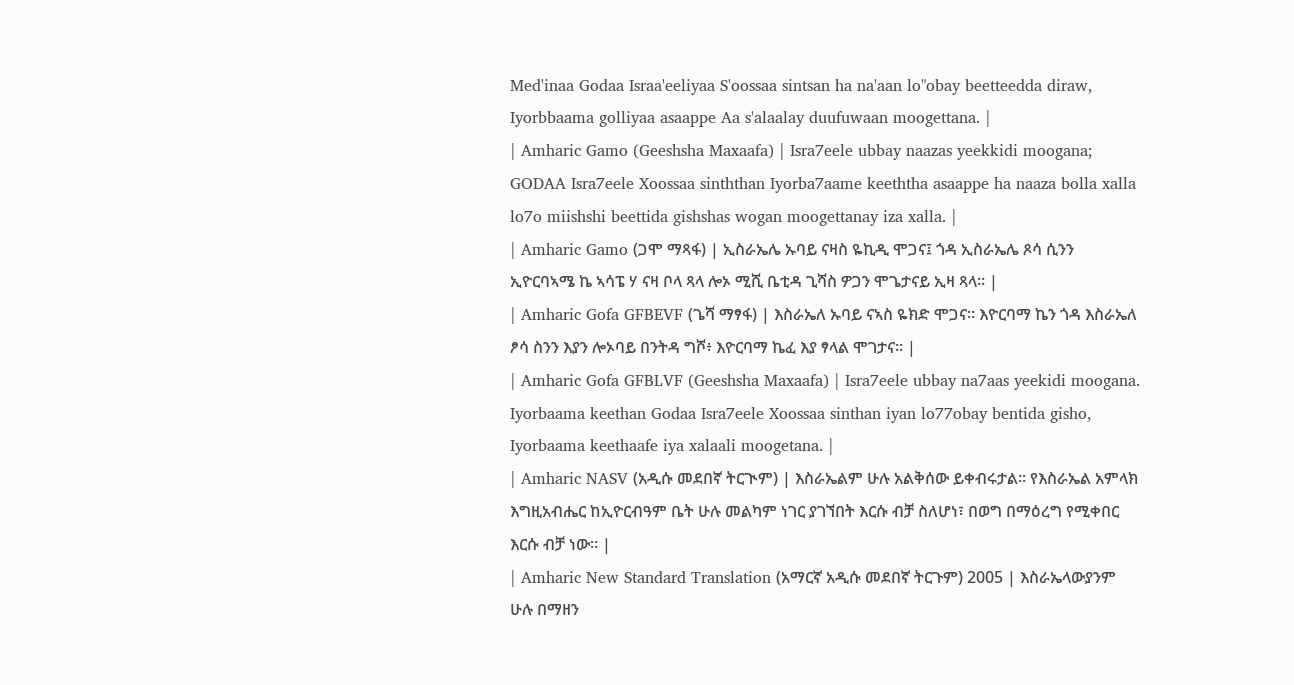Med'inaa Godaa Israa'eeliyaa S'oossaa sintsan ha na'aan lo"obay beetteedda diraw, Iyorbbaama golliyaa asaappe Aa s'alaalay duufuwaan moogettana. |
| Amharic Gamo (Geeshsha Maxaafa) | Isra7eele ubbay naazas yeekkidi moogana; GODAA Isra7eele Xoossaa sinththan Iyorba7aame keeththa asaappe ha naaza bolla xalla lo7o miishshi beettida gishshas wogan moogettanay iza xalla. |
| Amharic Gamo (ጋሞ ማጻፋ) | ኢስራኤሌ ኡባይ ናዛስ ዬኪዲ ሞጋና፤ ጎዳ ኢስራኤሌ ጾሳ ሲንን ኢዮርባኣሜ ኬ ኣሳፔ ሃ ናዛ ቦላ ጻላ ሎኦ ሚሺ ቤቲዳ ጊሻስ ዎጋን ሞጌታናይ ኢዛ ጻላ። |
| Amharic Gofa GFBEVF (ጌሻ ማፃፋ) | እስራኤለ ኡባይ ናኣስ ዬክድ ሞጋና። እዮርባማ ኬን ጎዳ እስራኤለ ፆሳ ስንን እያን ሎኦባይ በንትዳ ግሾ፥ እዮርባማ ኬፈ እያ ፃላል ሞገታና። |
| Amharic Gofa GFBLVF (Geeshsha Maxaafa) | Isra7eele ubbay na7aas yeekidi moogana. Iyorbaama keethan Godaa Isra7eele Xoossaa sinthan iyan lo77obay bentida gisho, Iyorbaama keethaafe iya xalaali moogetana. |
| Amharic NASV (አዲሱ መደበኛ ትርጒም) | እስራኤልም ሁሉ አልቅሰው ይቀብሩታል። የእስራኤል አምላክ እግዚአብሔር ከኢዮርብዓም ቤት ሁሉ መልካም ነገር ያገኘበት እርሱ ብቻ ስለሆነ፣ በወግ በማዕረግ የሚቀበር እርሱ ብቻ ነው። |
| Amharic New Standard Translation (አማርኛ አዲሱ መደበኛ ትርጉም) 2005 | እስራኤላውያንም ሁሉ በማዘን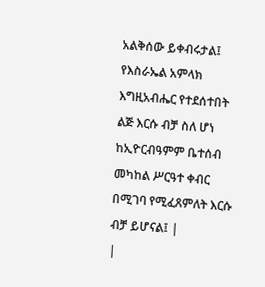አልቅሰው ይቀብሩታል፤ የእስራኤል አምላክ እግዚአብሔር የተደሰተበት ልጅ እርሱ ብቻ ስለ ሆነ ከኢዮርብዓምም ቤተሰብ መካከል ሥርዓተ ቀብር በሚገባ የሚፈጸምለት እርሱ ብቻ ይሆናል፤ |
|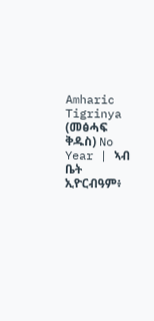Amharic Tigrinya (መፅሓፍ ቅዱስ) No Year | ኣብ ቤት ኢዮርብዓም፥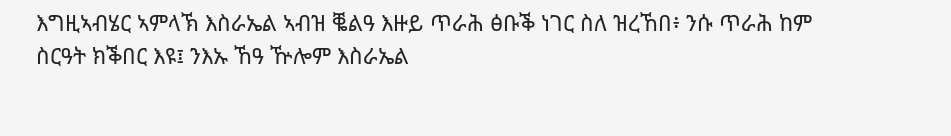እግዚኣብሄር ኣምላኽ እስራኤል ኣብዝ ቘልዓ እዙይ ጥራሕ ፅቡቕ ነገር ስለ ዝረኸበ፥ ንሱ ጥራሕ ከም ስርዓት ክቕበር እዩ፤ ንእኡ ኸዓ ዅሎም እስራኤል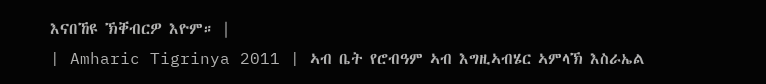እናበኸዩ ኽቐብርዎ እዮም። |
| Amharic Tigrinya 2011 | ኣብ ቤት የሮብዓም ኣብ እግዚኣብሄር ኣምላኽ እስራኤል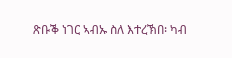ጽቡቕ ነገር ኣብኡ ስለ እተረኽበ፡ ካብ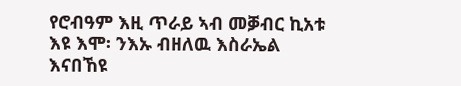የሮብዓም እዚ ጥራይ ኣብ መቓብር ኪአቱ እዩ እሞ፡ ንእኡ ብዘለዉ እስራኤል እናበኸዩ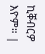ኪቐብርዎ እዮም። |